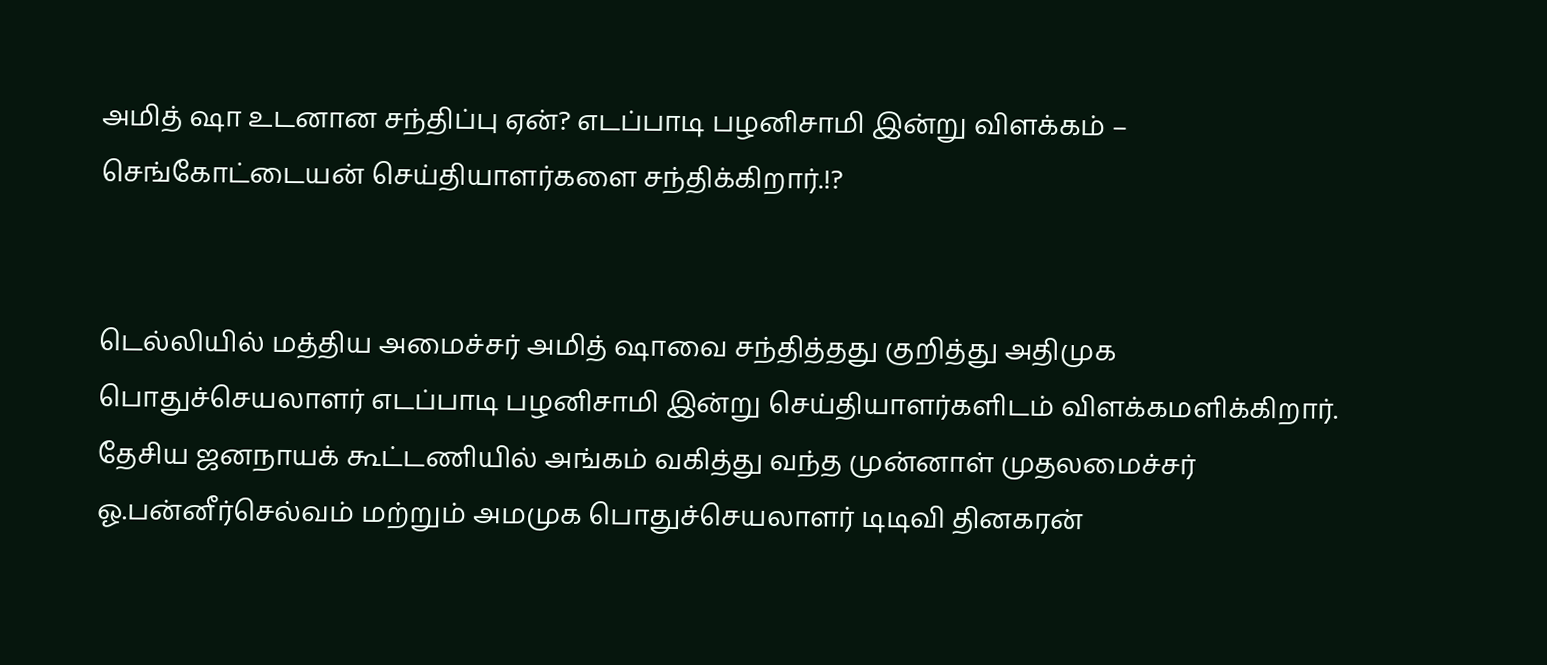அமித் ஷா உடனான சந்திப்பு ஏன்? எடப்பாடி பழனிசாமி இன்று விளக்கம் – செங்கோட்டையன் செய்தியாளர்களை சந்திக்கிறார்.!?


டெல்லியில் மத்திய அமைச்சர் அமித் ஷாவை சந்தித்தது குறித்து அதிமுக பொதுச்செயலாளர் எடப்பாடி பழனிசாமி இன்று செய்தியாளர்களிடம் விளக்கமளிக்கிறார்.
தேசிய ஜனநாயக் கூட்டணியில் அங்கம் வகித்து வந்த முன்னாள் முதலமைச்சர் ஓ.பன்னீர்செல்வம் மற்றும் அமமுக பொதுச்செயலாளர் டிடிவி தினகரன்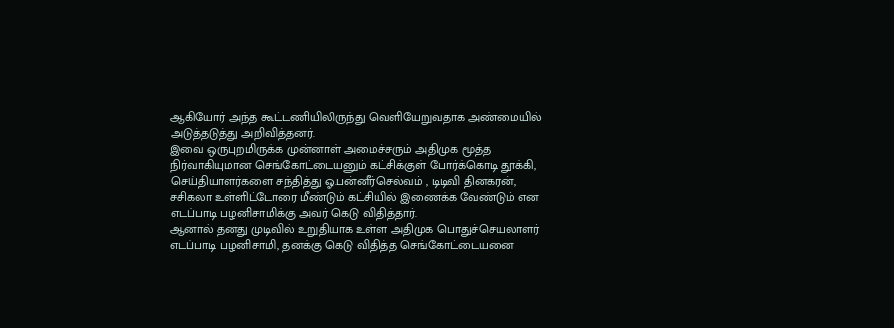ஆகியோர் அந்த கூட்டணியிலிருந்து வெளியேறுவதாக அண்மையில் அடுத்தடுத்து அறிவித்தனர்.
இவை ஒருபுறமிருக்க முன்னாள் அமைச்சரும் அதிமுக மூத்த நிர்வாகியுமான செங்கோட்டையனும் கட்சிக்குள் போர்க்கொடி தூக்கி, செய்தியாளர்களை சந்தித்து ஓ.பன்னீர்செல்வம் , டிடிவி தினகரன், சசிகலா உள்ளிட்டோரை மீண்டும் கட்சியில் இணைக்க வேண்டும் என எடப்பாடி பழனிசாமிக்கு அவர் கெடு விதித்தார்.
ஆனால் தனது முடிவில் உறுதியாக உள்ள அதிமுக பொதுச்செயலாளர் எடப்பாடி பழனிசாமி, தனக்கு கெடு விதித்த செங்கோட்டையனை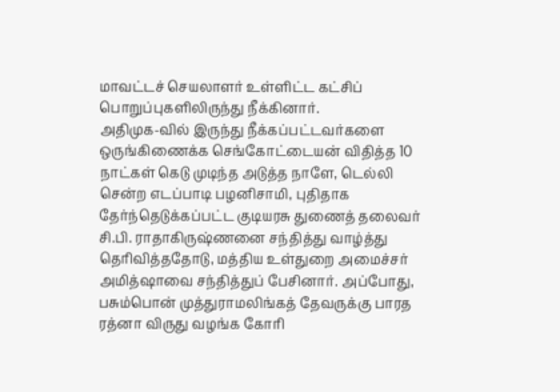மாவட்டச் செயலாளர் உள்ளிட்ட கட்சிப் பொறுப்புகளிலிருந்து நீக்கினார்.
அதிமுக-வில் இருந்து நீக்கப்பட்டவர்களை ஒருங்கிணைக்க செங்கோட்டையன் விதித்த 10 நாட்கள் கெடு முடிந்த அடுத்த நாளே, டெல்லி சென்ற எடப்பாடி பழனிசாமி, புதிதாக தேர்ந்தெடுக்கப்பட்ட குடியரசு துணைத் தலைவர் சி.பி. ராதாகிருஷ்ணனை சந்தித்து வாழ்த்து தெரிவித்ததோடு, மத்திய உள்துறை அமைச்சர் அமித்ஷாவை சந்தித்துப் பேசினார். அப்போது, பசும்பொன் முத்துராமலிங்கத் தேவருக்கு பாரத ரத்னா விருது வழங்க கோரி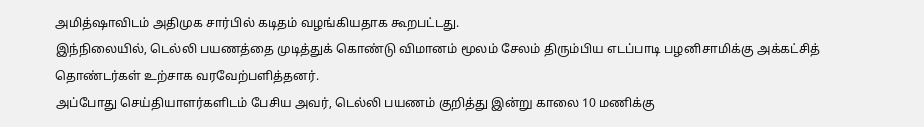அமித்ஷாவிடம் அதிமுக சார்பில் கடிதம் வழங்கியதாக கூறபட்டது.
இந்நிலையில், டெல்லி பயணத்தை முடித்துக் கொண்டு விமானம் மூலம் சேலம் திரும்பிய எடப்பாடி பழனிசாமிக்கு அக்கட்சித் தொண்டர்கள் உற்சாக வரவேற்பளித்தனர்.
அப்போது செய்தியாளர்களிடம் பேசிய அவர், டெல்லி பயணம் குறித்து இன்று காலை 10 மணிக்கு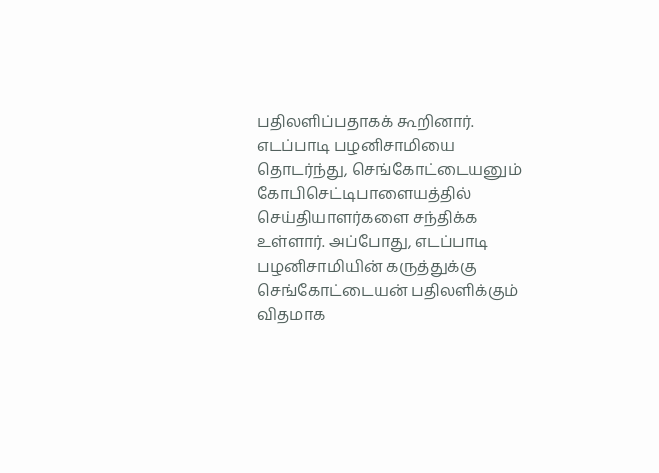பதிலளிப்பதாகக் கூறினார். எடப்பாடி பழனிசாமியை தொடர்ந்து, செங்கோட்டையனும் கோபிசெட்டிபாளையத்தில் செய்தியாளர்களை சந்திக்க உள்ளார். அப்போது, எடப்பாடி பழனிசாமியின் கருத்துக்கு செங்கோட்டையன் பதிலளிக்கும் விதமாக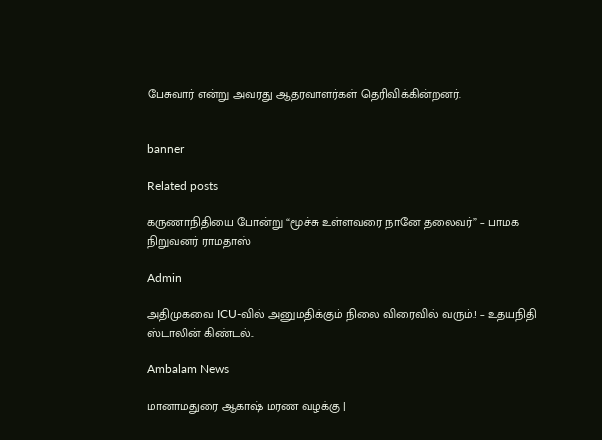பேசுவார் என்று அவரது ஆதரவாளர்கள் தெரிவிக்கின்றனர்.


banner

Related posts

கருணாநிதியை போன்று “மூச்சு உள்ளவரை நானே தலைவர்” – பாமக நிறுவனர் ராமதாஸ்

Admin

அதிமுகவை ICU-வில் அனுமதிக்கும் நிலை விரைவில் வரும்.! – உதயநிதி ஸ்டாலின் கிண்டல்..

Ambalam News

மானாமதுரை ஆகாஷ் மரண வழக்கு |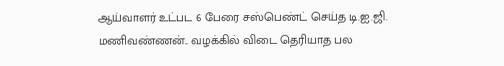ஆய்வாளர் உட்பட 6 பேரை சஸ்பெண்ட் செய்த டி.ஐ.ஜி. மணிவண்ணன்.. வழக்கில் விடை தெரியாத பல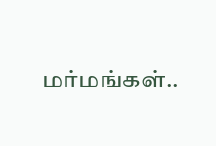மர்மங்கள்..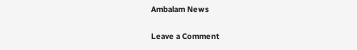Ambalam News

Leave a Comment